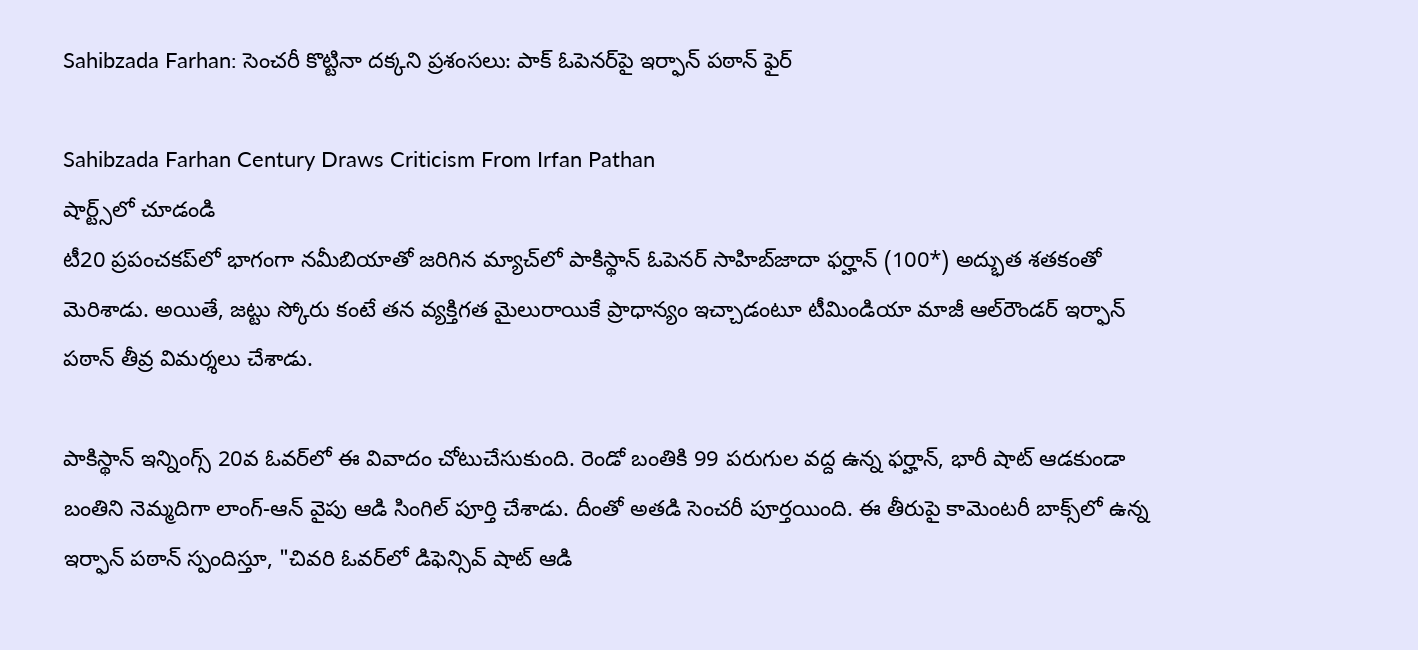Sahibzada Farhan: సెంచరీ కొట్టినా దక్కని ప్రశంసలు: పాక్ ఓపెనర్‌పై ఇర్ఫాన్ పఠాన్ ఫైర్

Sahibzada Farhan Century Draws Criticism From Irfan Pathan
షార్ట్స్‌లో చూడండి
టీ20 ప్రపంచకప్‌లో భాగంగా నమీబియాతో జరిగిన మ్యాచ్‌లో పాకిస్థాన్ ఓపెనర్ సాహిబ్‌జాదా ఫర్హాన్ (100*) అద్భుత శతకంతో మెరిశాడు. అయితే, జట్టు స్కోరు కంటే తన వ్యక్తిగత మైలురాయికే ప్రాధాన్యం ఇచ్చాడంటూ టీమిండియా మాజీ ఆల్‌రౌండర్ ఇర్ఫాన్ పఠాన్ తీవ్ర విమర్శలు చేశాడు.

పాకిస్థాన్ ఇన్నింగ్స్ 20వ ఓవర్‌లో ఈ వివాదం చోటుచేసుకుంది. రెండో బంతికి 99 పరుగుల వద్ద ఉన్న ఫర్హాన్, భారీ షాట్ ఆడకుండా బంతిని నెమ్మదిగా లాంగ్-ఆన్ వైపు ఆడి సింగిల్ పూర్తి చేశాడు. దీంతో అతడి సెంచరీ పూర్తయింది. ఈ తీరుపై కామెంటరీ బాక్స్‌లో ఉన్న ఇర్ఫాన్ పఠాన్ స్పందిస్తూ, "చివరి ఓవర్‌లో డిఫెన్సివ్ షాట్ ఆడి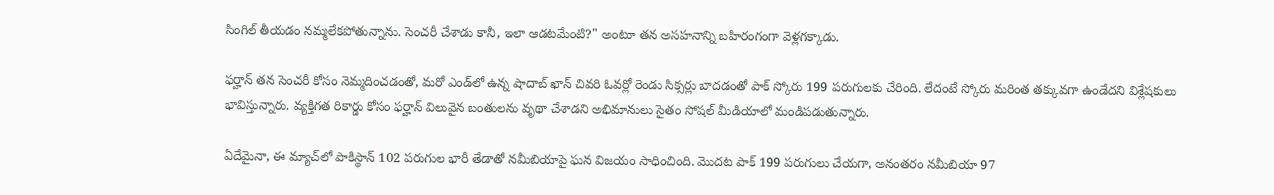సింగిల్ తీయడం నమ్మలేకపోతున్నాను. సెంచరీ చేశాడు కానీ, ఇలా ఆడటమేంటి?" అంటూ తన అసహనాన్ని బహిరంగంగా వెళ్లగక్కాడు.

ఫర్హాన్ తన సెంచరీ కోసం నెమ్మదించడంతో, మరో ఎండ్‌లో ఉన్న షాదాబ్ ఖాన్ చివరి ఓవర్లో రెండు సిక్సర్లు బాదడంతో పాక్ స్కోరు 199 పరుగులకు చేరింది. లేదంటే స్కోరు మరింత తక్కువగా ఉండేదని విశ్లేషకులు భావిస్తున్నారు. వ్యక్తిగత రికార్డు కోసం ఫర్హాన్ విలువైన బంతులను వృథా చేశాడని అభిమానులు సైతం సోషల్ మీడియాలో మండిపడుతున్నారు.

ఏదేమైనా, ఈ మ్యాచ్‌లో పాకిస్థాన్ 102 పరుగుల భారీ తేడాతో నమీబియాపై ఘన విజయం సాధించింది. మొదట పాక్ 199 పరుగులు చేయగా, అనంతరం నమీబియా 97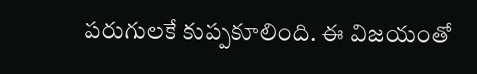పరుగులకే కుప్పకూలింది. ఈ విజయంతో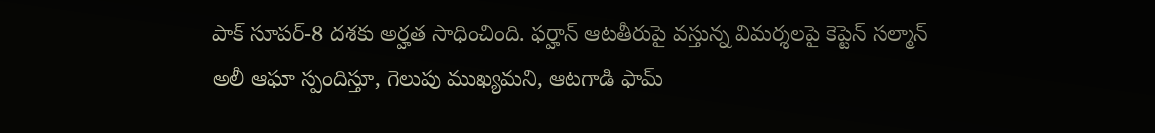పాక్ సూపర్-8 దశకు అర్హత సాధించింది. ఫర్హాన్ ఆటతీరుపై వస్తున్న విమర్శలపై కెప్టెన్ సల్మాన్ అలీ ఆఘా స్పందిస్తూ, గెలుపు ముఖ్యమని, ఆటగాడి ఫామ్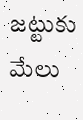జట్టుకు మేలు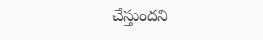చేస్తుందని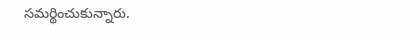సమర్థించుకున్నారు.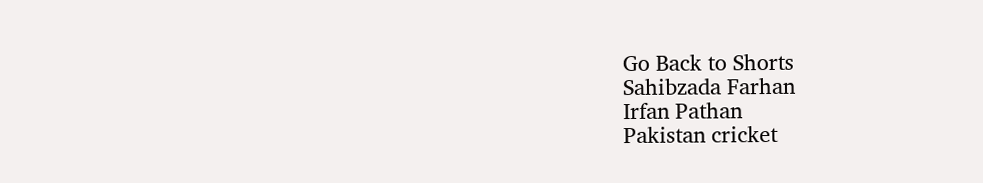Go Back to Shorts
Sahibzada Farhan
Irfan Pathan
Pakistan cricket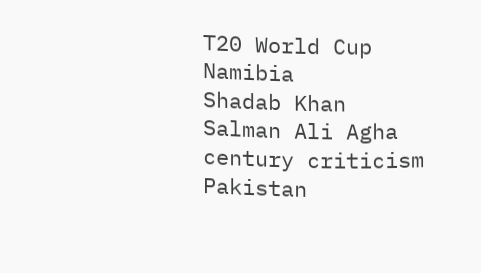T20 World Cup
Namibia
Shadab Khan
Salman Ali Agha
century criticism
Pakistan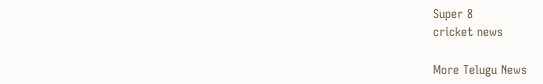Super 8
cricket news

More Telugu News